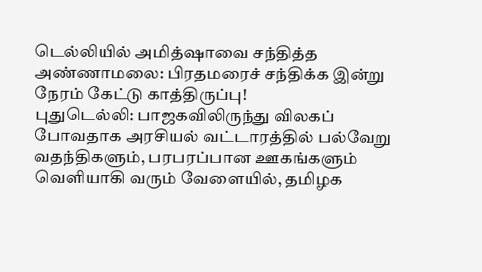டெல்லியில் அமித்ஷாவை சந்தித்த அண்ணாமலை: பிரதமரைச் சந்திக்க இன்று நேரம் கேட்டு காத்திருப்பு!
புதுடெல்லி: பாஜகவிலிருந்து விலகப் போவதாக அரசியல் வட்டாரத்தில் பல்வேறு வதந்திகளும், பரபரப்பான ஊகங்களும் வெளியாகி வரும் வேளையில், தமிழக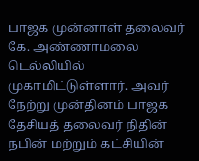பாஜக முன்னாள் தலைவர் கே. அண்ணாமலை டெல்லியில் முகாமிட்டுள்ளார். அவர் நேற்று முன்தினம் பாஜக தேசியத் தலைவர் நிதின் நபின் மற்றும் கட்சியின்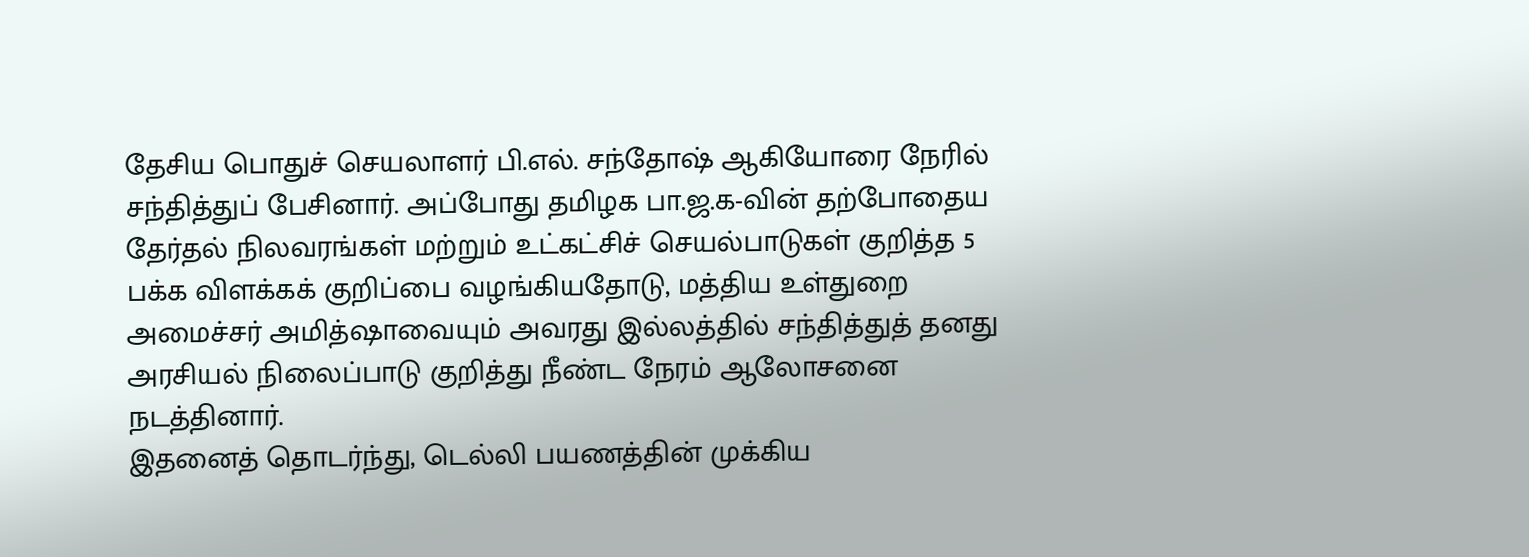தேசிய பொதுச் செயலாளர் பி.எல். சந்தோஷ் ஆகியோரை நேரில் சந்தித்துப் பேசினார். அப்போது தமிழக பா.ஜ.க-வின் தற்போதைய தேர்தல் நிலவரங்கள் மற்றும் உட்கட்சிச் செயல்பாடுகள் குறித்த 5 பக்க விளக்கக் குறிப்பை வழங்கியதோடு, மத்திய உள்துறை அமைச்சர் அமித்ஷாவையும் அவரது இல்லத்தில் சந்தித்துத் தனது அரசியல் நிலைப்பாடு குறித்து நீண்ட நேரம் ஆலோசனை நடத்தினார்.
இதனைத் தொடர்ந்து, டெல்லி பயணத்தின் முக்கிய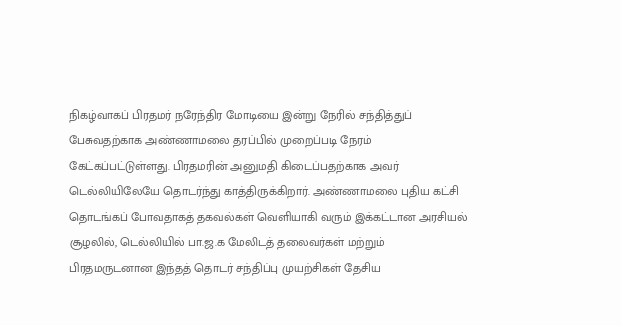நிகழ்வாகப் பிரதமர் நரேந்திர மோடியை இன்று நேரில் சந்தித்துப் பேசுவதற்காக அண்ணாமலை தரப்பில் முறைப்படி நேரம் கேட்கப்பட்டுள்ளது. பிரதமரின் அனுமதி கிடைப்பதற்காக அவர் டெல்லியிலேயே தொடர்ந்து காத்திருக்கிறார். அண்ணாமலை புதிய கட்சி தொடங்கப் போவதாகத் தகவல்கள் வெளியாகி வரும் இக்கட்டான அரசியல் சூழலில், டெல்லியில் பா.ஜ.க மேலிடத் தலைவர்கள் மற்றும் பிரதமருடனான இந்தத் தொடர் சந்திப்பு முயற்சிகள் தேசிய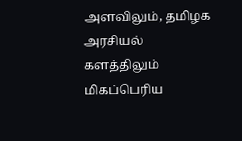அளவிலும், தமிழக அரசியல் களத்திலும் மிகப்பெரிய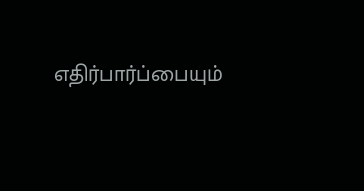எதிர்பார்ப்பையும்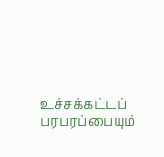உச்சக்கட்டப் பரபரப்பையும்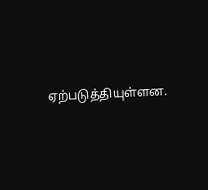ஏற்படுத்தியுள்ளன.